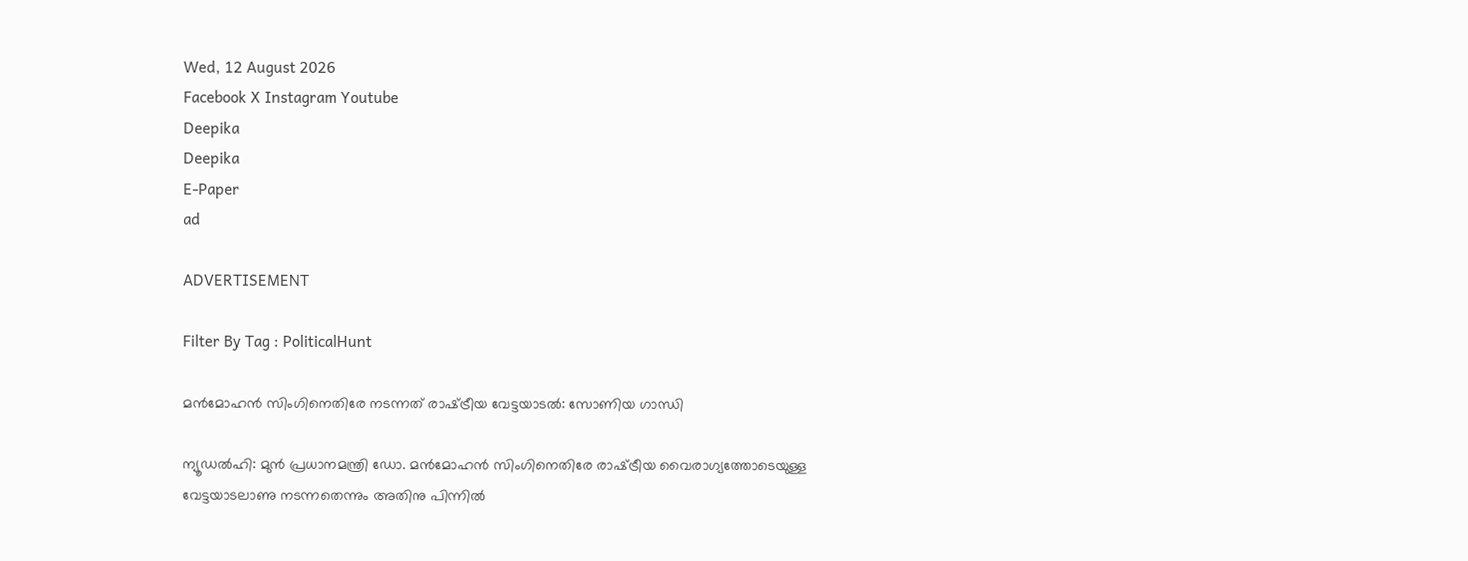Wed, 12 August 2026
Facebook X Instagram Youtube
Deepika
Deepika
E-Paper
ad

ADVERTISEMENT

Filter By Tag : PoliticalHunt

മൻമോഹൻ സിംഗിനെതിരേ നടന്നത് രാഷ്‌ട്രീയ വേട്ടയാടൽ: സോണിയ ഗാന്ധി

ന്യൂഡൽഹി: മുൻ പ്രധാനമന്ത്രി ഡോ. മൻമോഹൻ സിംഗിനെതിരേ രാഷ്‌ട്രീയ വൈരാഗ്യത്തോടെയുള്ള വേട്ടയാടലാണു നടന്നതെന്നും അതിനു പിന്നിൽ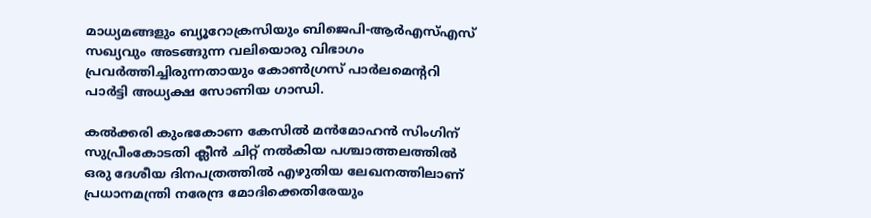മാധ്യമങ്ങളും ബ്യൂറോക്രസിയും ബിജെപി-ആർഎസ്എസ് സഖ്യവും അടങ്ങുന്ന വലിയൊരു വിഭാഗം പ്രവർത്തിച്ചിരുന്നതായും കോൺഗ്രസ് പാർലമെന്‍ററി പാർട്ടി അധ്യക്ഷ സോണിയ ഗാന്ധി.

കൽക്കരി കുംഭകോണ കേസിൽ മൻമോഹൻ സിംഗിന് സുപ്രീംകോടതി ക്ലീൻ ചിറ്റ് നൽകിയ പശ്ചാത്തലത്തിൽ ഒരു ദേശീയ ദിനപത്രത്തിൽ എഴുതിയ ലേഖനത്തിലാണ് പ്രധാനമന്ത്രി നരേന്ദ്ര മോദിക്കെതിരേയും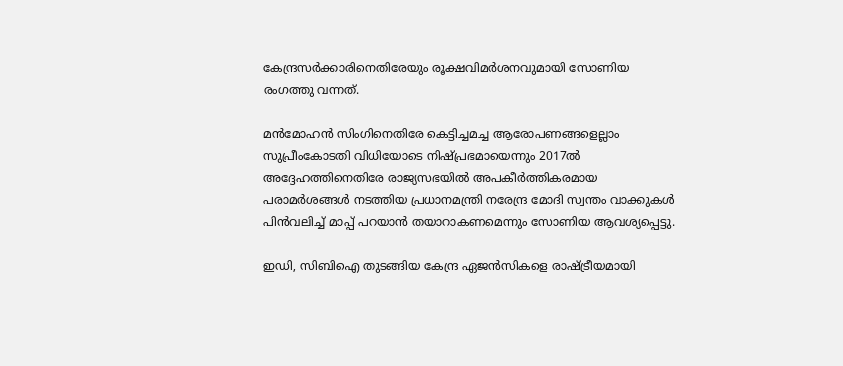കേന്ദ്രസർക്കാരിനെതിരേയും രൂക്ഷവിമർശനവുമായി സോണിയ രംഗത്തു വന്നത്.

മൻമോഹൻ സിംഗിനെതിരേ കെട്ടിച്ചമച്ച ആരോപണങ്ങളെല്ലാം സുപ്രീംകോടതി വിധിയോടെ നിഷ്പ്രഭമായെന്നും 2017ൽ അദ്ദേഹത്തിനെതിരേ രാജ്യസഭയിൽ അപകീർത്തികരമായ പരാമർശങ്ങൾ നടത്തിയ പ്രധാനമന്ത്രി നരേന്ദ്ര മോദി സ്വന്തം വാക്കുകൾ പിൻവലിച്ച് മാപ്പ് പറയാൻ തയാറാകണമെന്നും സോണിയ ആവശ്യപ്പെട്ടു.

ഇഡി, സിബിഐ തുടങ്ങിയ കേന്ദ്ര ഏജൻസികളെ രാഷ്‌ട്രീയമായി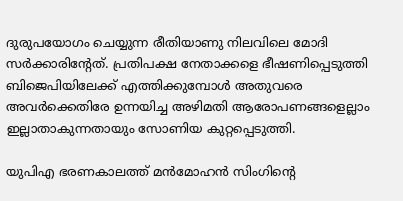ദുരുപയോഗം ചെയ്യുന്ന രീതിയാണു നിലവിലെ മോദി സർക്കാരിന്‍റേത്. പ്രതിപക്ഷ നേതാക്കളെ ഭീഷണിപ്പെടുത്തി ബിജെപിയിലേക്ക് എത്തിക്കുമ്പോൾ അതുവരെ അവർക്കെതിരേ ഉന്നയിച്ച അഴിമതി ആരോപണങ്ങളെല്ലാം ഇല്ലാതാകുന്നതായും സോണിയ കുറ്റപ്പെടുത്തി.

യുപിഎ ഭരണകാലത്ത് മൻമോഹൻ സിംഗിന്‍റെ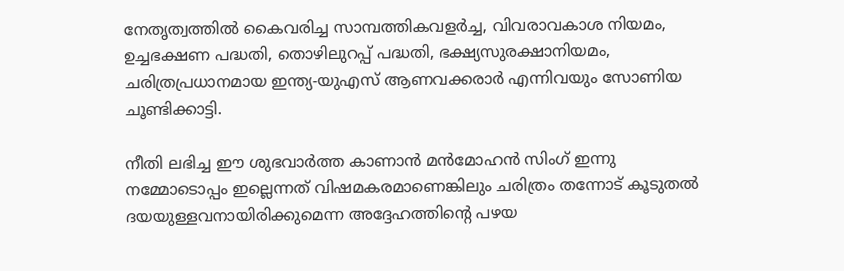നേതൃത്വത്തിൽ കൈവരിച്ച സാമ്പത്തികവളർച്ച, വിവരാവകാശ നിയമം, ഉച്ചഭക്ഷണ പദ്ധതി, തൊഴിലുറപ്പ് പദ്ധതി, ഭക്ഷ്യസുരക്ഷാനിയമം, ചരിത്രപ്രധാനമായ ഇന്ത്യ-യുഎസ് ആണവക്കരാർ എന്നിവയും സോണിയ ചൂണ്ടിക്കാട്ടി.

നീതി ലഭിച്ച ഈ ശുഭവാർത്ത കാണാൻ മൻമോഹൻ സിംഗ് ഇന്നു നമ്മോടൊപ്പം ഇല്ലെന്നത് വിഷമകരമാണെങ്കിലും ചരിത്രം തന്നോട് കൂടുതൽ ദയയുള്ളവനായിരിക്കുമെന്ന അദ്ദേഹത്തിന്‍റെ പഴയ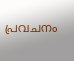പ്രവചനം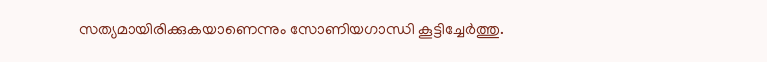സത്യമായിരിക്കുകയാണെന്നും സോണിയഗാന്ധി കൂട്ടിച്ചേർത്തു.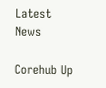Latest News

Corehub Up